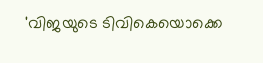'വിജയുടെ ടിവികെയൊക്കെ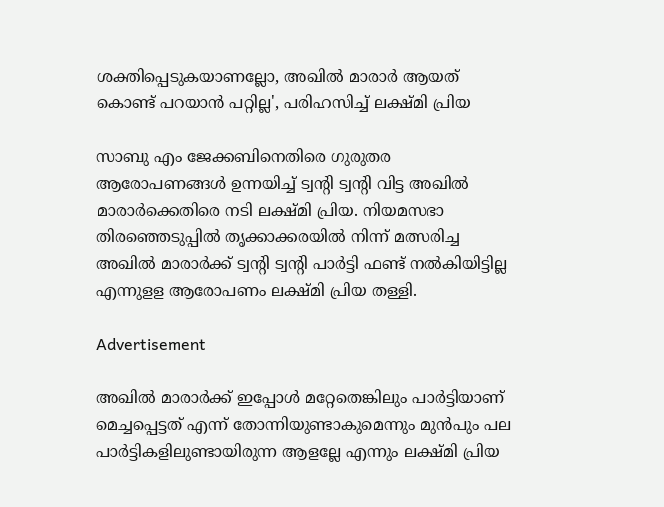ശക്തിപ്പെടുകയാണല്ലോ, അഖിൽ മാരാർ ആയത് കൊണ്ട് പറയാൻ പറ്റില്ല', പരിഹസിച്ച് ലക്ഷ്മി പ്രിയ

സാബു എം ജേക്കബിനെതിരെ ഗുരുതര ആരോപണങ്ങൾ ഉന്നയിച്ച് ട്വന്റി ട്വന്റി വിട്ട അഖിൽ മാരാർക്കെതിരെ നടി ലക്ഷ്മി പ്രിയ. നിയമസഭാ തിരഞ്ഞെടുപ്പിൽ തൃക്കാക്കരയിൽ നിന്ന് മത്സരിച്ച അഖിൽ മാരാർക്ക് ട്വന്റി ട്വന്റി പാർട്ടി ഫണ്ട് നൽകിയിട്ടില്ല എന്നുളള ആരോപണം ലക്ഷ്മി പ്രിയ തള്ളി.

Advertisement

അഖിൽ മാരാർക്ക് ഇപ്പോൾ മറ്റേതെങ്കിലും പാർട്ടിയാണ് മെച്ചപ്പെട്ടത് എന്ന് തോന്നിയുണ്ടാകുമെന്നും മുൻപും പല പാർട്ടികളിലുണ്ടായിരുന്ന ആളല്ലേ എന്നും ലക്ഷ്മി പ്രിയ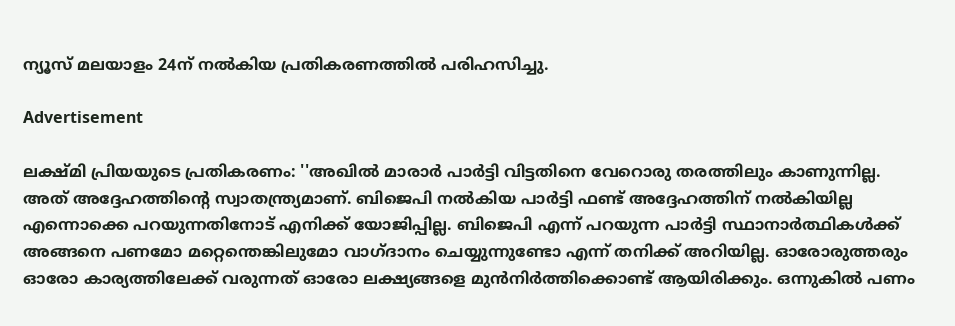ന്യൂസ് മലയാളം 24ന് നൽകിയ പ്രതികരണത്തിൽ പരിഹസിച്ചു.

Advertisement

ലക്ഷ്മി പ്രിയയുടെ പ്രതികരണം: ''അഖില്‍ മാരാര്‍ പാര്‍ട്ടി വിട്ടതിനെ വേറൊരു തരത്തിലും കാണുന്നില്ല. അത് അദ്ദേഹത്തിന്റെ സ്വാതന്ത്ര്യമാണ്. ബിജെപി നല്‍കിയ പാര്‍ട്ടി ഫണ്ട് അദ്ദേഹത്തിന് നല്‍കിയില്ല എന്നൊക്കെ പറയുന്നതിനോട് എനിക്ക് യോജിപ്പില്ല. ബിജെപി എന്ന് പറയുന്ന പാര്‍ട്ടി സ്ഥാനാര്‍ത്ഥികള്‍ക്ക് അങ്ങനെ പണമോ മറ്റെന്തെങ്കിലുമോ വാഗ്ദാനം ചെയ്യുന്നുണ്ടോ എന്ന് തനിക്ക് അറിയില്ല. ഓരോരുത്തരും ഓരോ കാര്യത്തിലേക്ക് വരുന്നത് ഓരോ ലക്ഷ്യങ്ങളെ മുന്‍നിര്‍ത്തിക്കൊണ്ട് ആയിരിക്കും. ഒന്നുകില്‍ പണം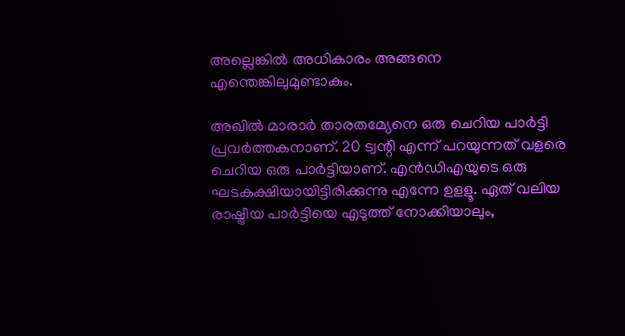അല്ലെങ്കില്‍ അധികാരം അങ്ങനെ എന്തെങ്കിലുമുണ്ടാകും.

അഖില്‍ മാരാര്‍ താരതമ്യേനെ ഒരു ചെറിയ പാര്‍ട്ടി പ്രവര്‍ത്തകനാണ്. 20 ട്വന്റി എന്ന് പറയുന്നത് വളരെ ചെറിയ ഒരു പാര്‍ട്ടിയാണ്. എന്‍ഡിഎയുടെ ഒരു ഘടകക്ഷിയായിട്ടിരിക്കുന്നു എന്നേ ഉളളൂ. ഏത് വലിയ രാഷ്ട്രീയ പാര്‍ട്ടിയെ എടുത്ത് നോക്കിയാലും,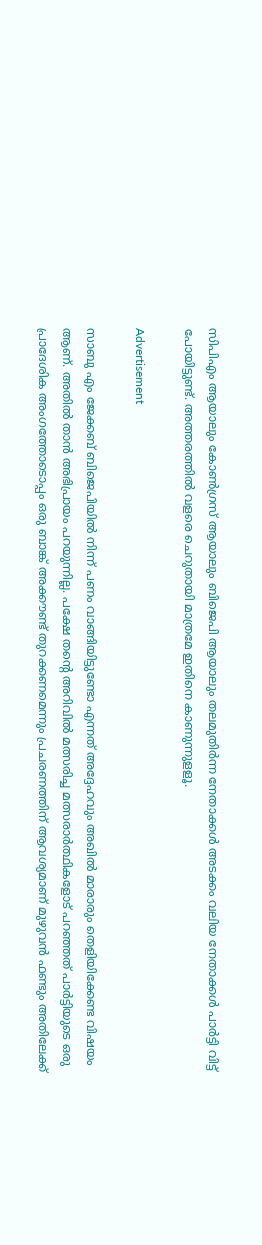സിപിഎം ആയാലും കോണ്‍ഗ്രസ് ആയാലും ബിജെപി ആയാലും തലമുതിര്‍ന്ന നേതാക്കള്‍ അടക്കം വലിയ നേതാക്കള്‍ പാര്‍ട്ടി വിട്ട് പോയിട്ടുണ്ട്. അത്തരത്തില്‍ വളരെ ചെറുതായി മാത്രമേ ഇതിനെ കാണുന്നുളളൂ.

Advertisement

സാബു എം ജേക്കബ് ബിജെപിയില്‍ നിന്ന് പണം വാങ്ങിയിട്ടുണ്ടോ എന്നത് അദ്ദേഹവും അഖില്‍ മാരാരും തെളിയിക്കേണ്ട വിഷയം ആണ്. അതില്‍ താന്‍ അഭിപ്രായം പറയുന്നില്ല. പക്ഷേ തന്റെ അറിവില്‍ മത്സരിച്ച മത്സരാര്‍ത്ഥികളോട് പറഞ്ഞത് പാര്‍ട്ടിയുടെ ഒരു പ്രാദേശിക അംഗത്തോടൊപ്പം ഒരു ബാങ്ക് അക്കൗണ്ട് തുറക്കണമെന്നും പ്രചരണത്തിന് ആവശ്യമാണ് മുഴുവന്‍ ഫണ്ടും അതിലേക്ക്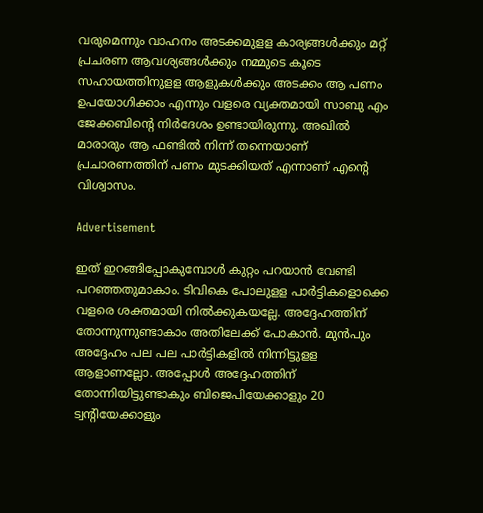വരുമെന്നും വാഹനം അടക്കമുളള കാര്യങ്ങള്‍ക്കും മറ്റ് പ്രചരണ ആവശ്യങ്ങള്‍ക്കും നമ്മുടെ കൂടെ സഹായത്തിനുളള ആളുകള്‍ക്കും അടക്കം ആ പണം ഉപയോഗിക്കാം എന്നും വളരെ വ്യക്തമായി സാബു എം ജേക്കബിന്റെ നിര്‍ദേശം ഉണ്ടായിരുന്നു. അഖില്‍ മാരാരും ആ ഫണ്ടില്‍ നിന്ന് തന്നെയാണ് പ്രചാരണത്തിന് പണം മുടക്കിയത് എന്നാണ് എന്റെ വിശ്വാസം.

Advertisement

ഇത് ഇറങ്ങിപ്പോകുമ്പോള്‍ കുറ്റം പറയാന്‍ വേണ്ടി പറഞ്ഞതുമാകാം. ടിവികെ പോലുളള പാര്‍ട്ടികളൊക്കെ വളരെ ശക്തമായി നില്‍ക്കുകയല്ലേ. അദ്ദേഹത്തിന് തോന്നുന്നുണ്ടാകാം അതിലേക്ക് പോകാന്‍. മുന്‍പും അദ്ദേഹം പല പല പാര്‍ട്ടികളില്‍ നിന്നിട്ടുളള ആളാണല്ലോ. അപ്പോള്‍ അദ്ദേഹത്തിന് തോന്നിയിട്ടുണ്ടാകും ബിജെപിയേക്കാളും 20 ട്വന്റിയേക്കാളും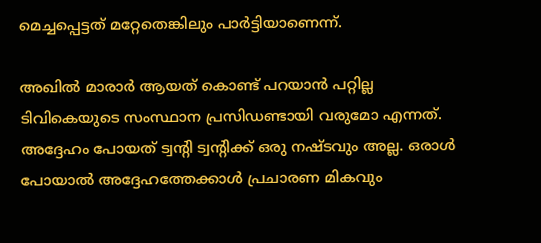മെച്ചപ്പെട്ടത് മറ്റേതെങ്കിലും പാര്‍ട്ടിയാണെന്ന്.

അഖില്‍ മാരാര്‍ ആയത് കൊണ്ട് പറയാന്‍ പറ്റില്ല ടിവികെയുടെ സംസ്ഥാന പ്രസിഡണ്ടായി വരുമോ എന്നത്. അദ്ദേഹം പോയത് ട്വന്റി ട്വന്റിക്ക് ഒരു നഷ്ടവും അല്ല. ഒരാള്‍ പോയാല്‍ അദ്ദേഹത്തേക്കാള്‍ പ്രചാരണ മികവും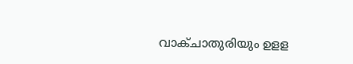വാക്ചാതുരിയും ഉളള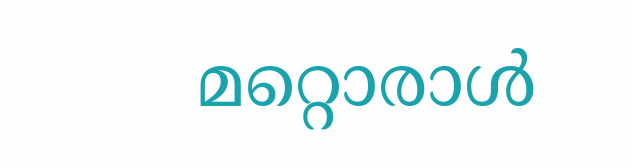മറ്റൊരാള്‍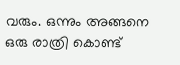വരും. ഒന്നും അങ്ങനെ ഒരു രാത്രി കൊണ്ട്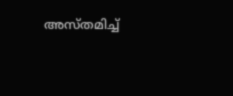അസ്തമിച്ച്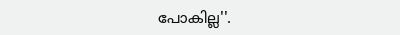പോകില്ല''.